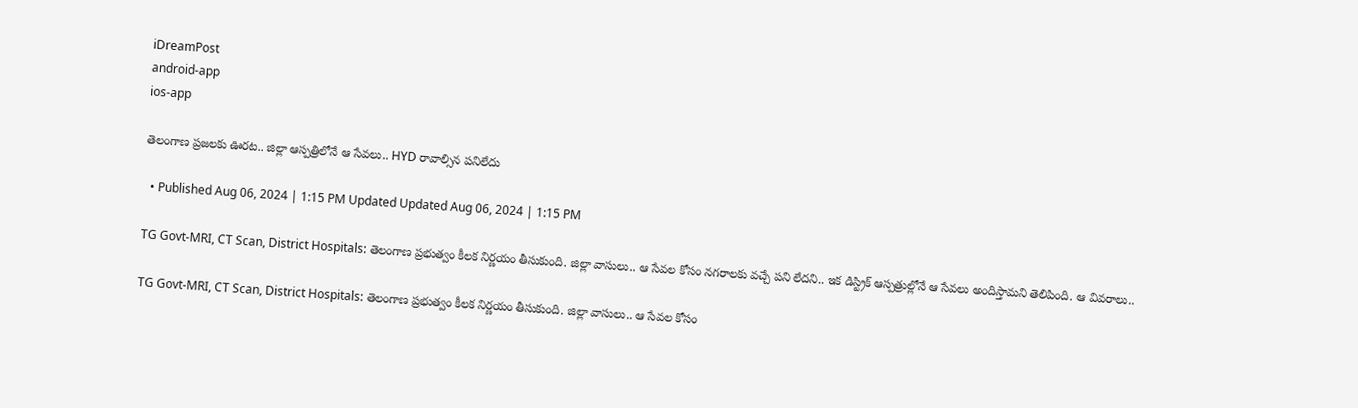iDreamPost
android-app
ios-app

తెలంగాణ ప్రజలకు ఊరట.. జిల్లా ఆస్పత్రిలోనే ఆ సేవలు.. HYD రావాల్సిన పనిలేదు

  • Published Aug 06, 2024 | 1:15 PM Updated Updated Aug 06, 2024 | 1:15 PM

TG Govt-MRI, CT Scan, District Hospitals: తెలంగాణ ప్రభుత్వం కీలక నిర్ణయం తీసుకుంది. జిల్లా వాసులు.. ఆ సేవల కోసం నగరాలకు వచ్చే పని లేదని.. ఇక డిస్ట్రిక్‌ ఆస్పత్రుల్లోనే ఆ సేవలు అందిస్తామని తెలిపింది. ఆ వివరాలు..

TG Govt-MRI, CT Scan, District Hospitals: తెలంగాణ ప్రభుత్వం కీలక నిర్ణయం తీసుకుంది. జిల్లా వాసులు.. ఆ సేవల కోసం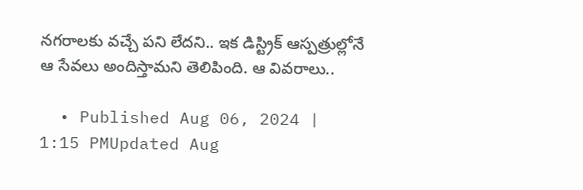నగరాలకు వచ్చే పని లేదని.. ఇక డిస్ట్రిక్‌ ఆస్పత్రుల్లోనే ఆ సేవలు అందిస్తామని తెలిపింది. ఆ వివరాలు..

  • Published Aug 06, 2024 | 1:15 PMUpdated Aug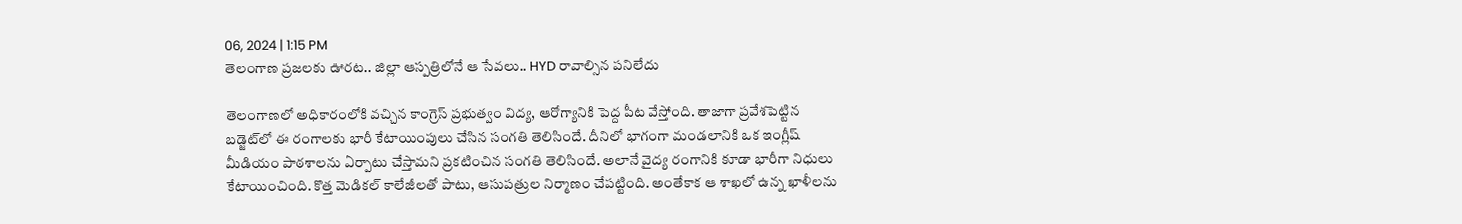06, 2024 | 1:15 PM
తెలంగాణ ప్రజలకు ఊరట.. జిల్లా ఆస్పత్రిలోనే ఆ సేవలు.. HYD రావాల్సిన పనిలేదు

తెలంగాణలో అధికారంలోకి వచ్చిన కాంగ్రెస్‌ ప్రభుత్వం విద్య, ఆరోగ్యానికి పెద్ద పీట వేస్తోంది. తాజాగా ప్రవేశపెట్టిన బడ్జెట్‌లో ఈ రంగాలకు భారీ కేటాయింపులు చేసిన సంగతి తెలిసిందే. దీనిలో భాగంగా మండలానికి ఒక ఇంగ్లీష్‌ మీడియం పాఠశాలను ఏర్పాటు చేస్తామని ప్రకటించిన సంగతి తెలిసిందే. అలానే వైద్య రంగానికి కూడా భారీగా నిధులు కేటాయించింది. కొత్త మెడికల్ కాలేజీలతో పాటు, ఆసుపత్రుల నిర్మాణం చేపట్టింది. అంతేకాక ఆ శాఖలో ఉన్న ఖాళీలను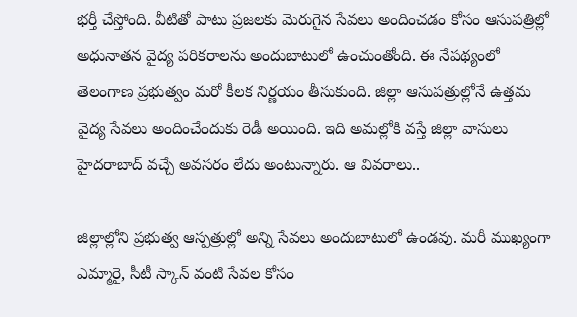భర్తీ చేస్తోంది. వీటితో పాటు ప్రజలకు మెరుగైన సేవలు అందించడం కోసం ఆసుపత్రిల్లో అధునాతన వైద్య పరికరాలను అందుబాటులో ఉంచుంతోంది. ఈ నేపథ్యంలో తెలంగాణ ప్రభుత్వం మరో కీలక నిర్ణయం తీసుకుంది. జిల్లా ఆసుపత్రుల్లోనే ఉత్తమ వైద్య సేవలు అందించేందుకు రెడీ అయింది. ఇది అమల్లోకి వస్తే జిల్లా వాసులు హైదరాబాద్‌ వచ్చే అవసరం లేదు అంటున్నారు. ఆ వివరాలు..

జిల్లాల్లోని ప్రభుత్వ ఆస్పత్రుల్లో అన్ని సేవలు అందుబాటులో ఉండవు. మరీ ముఖ్యంగా ఎమ్మారై, సీటీ స్కాన్‌ వంటి సేవల కోసం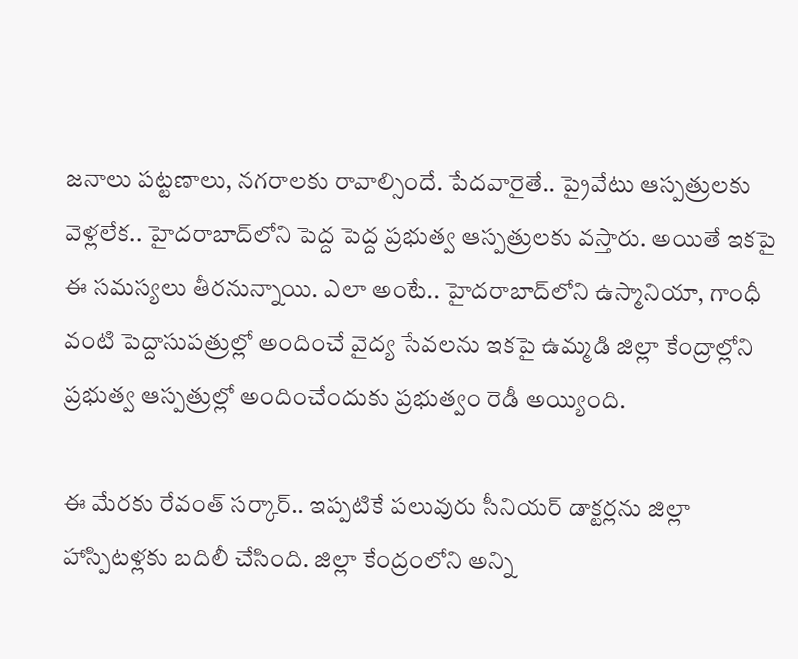జనాలు పట్టణాలు, నగరాలకు రావాల్సిందే. పేదవారైతే.. ప్రైవేటు ఆస్పత్రులకు వెళ్లలేక.. హైదరాబాద్‌లోని పెద్ద పెద్ద ప్రభుత్వ ఆస్పత్రులకు వస్తారు. అయితే ఇకపై ఈ సమస్యలు తీరనున్నాయి. ఎలా అంటే.. హైదరాబాద్‌లోని ఉస్మానియా, గాంధీ వంటి పెద్దాసుపత్రుల్లో అందించే వైద్య సేవలను ఇకపై ఉమ్మడి జిల్లా కేంద్రాల్లోని ప్రభుత్వ ఆస్పత్రుల్లో అందించేందుకు ప్రభుత్వం రెడీ అయ్యింది.

ఈ మేరకు రేవంత్‌ సర్కార్‌.. ఇప్పటికే పలువురు సీనియర్ డాక్టర్లను జిల్లా హాస్పిటళ్లకు బదిలీ చేసింది. జిల్లా కేంద్రంలోని అన్ని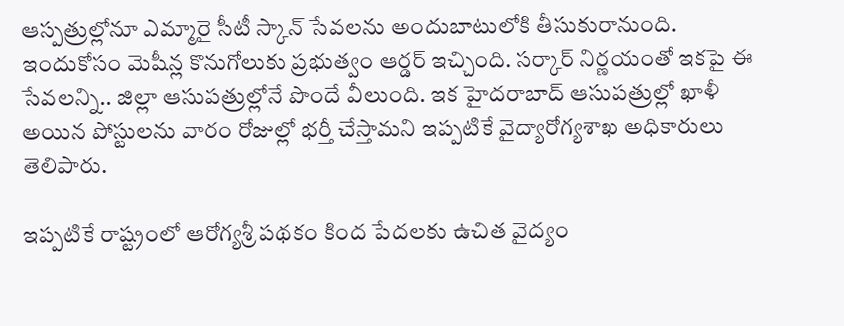ఆస్పత్రుల్లోనూ ఎమ్మారై సీటీ స్కాన్ సేవలను అందుబాటులోకి తీసుకురానుంది. ఇందుకోసం మెషీన్ల కొనుగోలుకు ప్రభుత్వం ఆర్డర్ ఇచ్చింది. సర్కార్‌ నిర్ణయంతో ఇకపై ఈ సేవలన్ని.. జిల్లా ఆసుపత్రుల్లోనే పొందే వీలుంది. ఇక హైదరాబాద్‌ ఆసుపత్రుల్లో ఖాళీ అయిన పోస్టులను వారం రోజుల్లో భర్తీ చేస్తామని ఇప్పటికే వైద్యారోగ్యశాఖ అధికారులు తెలిపారు.

ఇప్పటికే రాష్ట్రంలో ఆరోగ్యశ్రీ పథకం కింద పేదలకు ఉచిత వైద్యం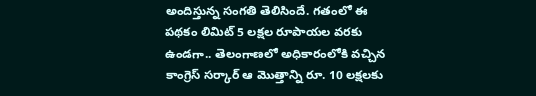అందిస్తున్న సంగతి తెలిసిందే. గతంలో ఈ పథకం లిమిట్‌ 5 లక్షల రూపాయల వరకు ఉండగా.. తెలంగాణలో అధికారంలోకి వచ్చిన కాంగ్రెస్‌ సర్కార్‌ ఆ మొత్తాన్ని రూ. 10 లక్షలకు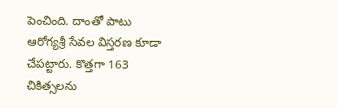పెంచింది. దాంతో పాటు ఆరోగ్యశ్రీ సేవల విస్తరణ కూడా చేపట్టారు. కొత్తగా 163 చికిత్సలను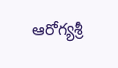ఆరోగ్యశ్రీ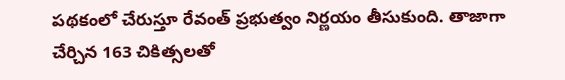పథకంలో చేరుస్తూ రేవంత్ ప్రభుత్వం నిర్ణయం తీసుకుంది. తాజాగా చేర్చిన 163 చికిత్సలతో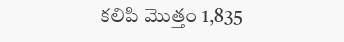కలిపి మొత్తం 1,835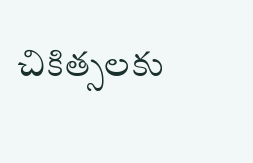చికిత్సలకు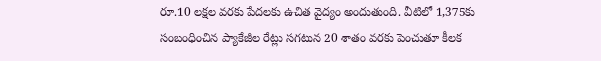రూ.10 లక్షల వరకు పేదలకు ఉచిత వైద్యం అందుతుంది. వీటిలో 1,375కు సంబంధించిన ప్యాకేజీల రేట్లు సగటున 20 శాతం వరకు పెంచుతూ కీలక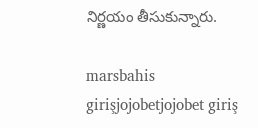నిర్ణయం తీసుకున్నారు.

marsbahis girişjojobetjojobet giriş